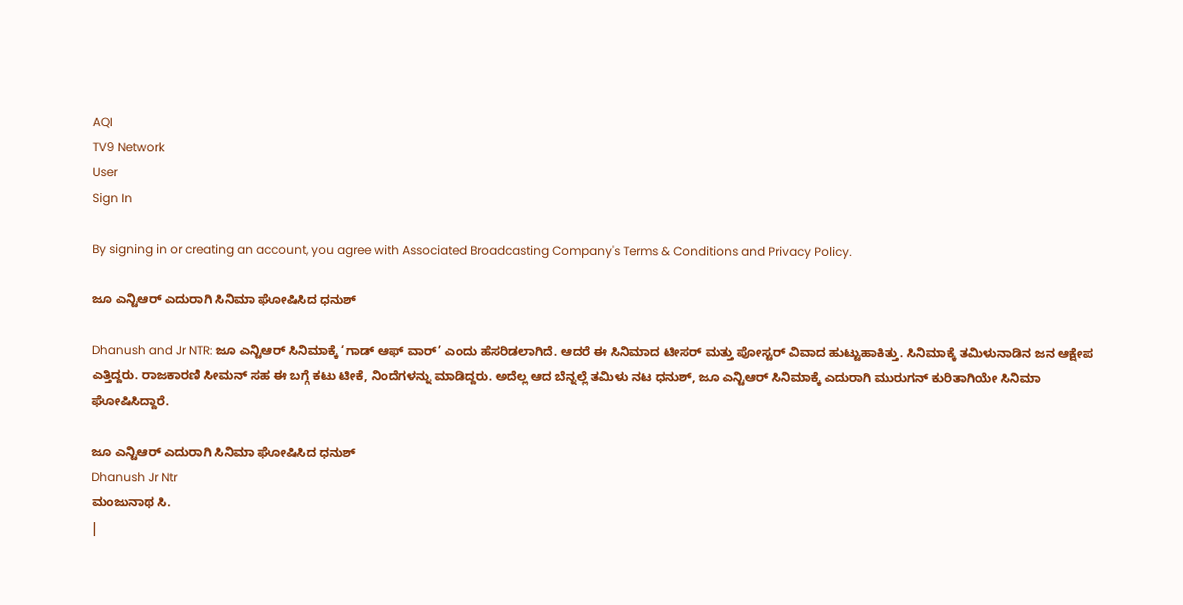AQI
TV9 Network
User
Sign In

By signing in or creating an account, you agree with Associated Broadcasting Company's Terms & Conditions and Privacy Policy.

ಜೂ ಎನ್ಟಿಆರ್ ಎದುರಾಗಿ ಸಿನಿಮಾ ಘೋಷಿಸಿದ ಧನುಶ್

Dhanush and Jr NTR: ಜೂ ಎನ್ಟಿಆರ್ ಸಿನಿಮಾಕ್ಕೆ ‘ಗಾಡ್ ಆಫ್ ವಾರ್’ ಎಂದು ಹೆಸರಿಡಲಾಗಿದೆ. ಆದರೆ ಈ ಸಿನಿಮಾದ ಟೀಸರ್ ಮತ್ತು ಪೋಸ್ಟರ್ ವಿವಾದ ಹುಟ್ಟುಹಾಕಿತ್ತು. ಸಿನಿಮಾಕ್ಕೆ ತಮಿಳುನಾಡಿನ ಜನ ಆಕ್ಷೇಪ ಎತ್ತಿದ್ದರು. ರಾಜಕಾರಣಿ ಸೀಮನ್ ಸಹ ಈ ಬಗ್ಗೆ ಕಟು ಟೀಕೆ, ನಿಂದೆಗಳನ್ನು ಮಾಡಿದ್ದರು. ಅದೆಲ್ಲ ಆದ ಬೆನ್ನಲ್ಲೆ ತಮಿಳು ನಟ ಧನುಶ್, ಜೂ ಎನ್ಟಿಆರ್ ಸಿನಿಮಾಕ್ಕೆ ಎದುರಾಗಿ ಮುರುಗನ್ ಕುರಿತಾಗಿಯೇ ಸಿನಿಮಾ ಘೋಷಿಸಿದ್ದಾರೆ.

ಜೂ ಎನ್ಟಿಆರ್ ಎದುರಾಗಿ ಸಿನಿಮಾ ಘೋಷಿಸಿದ ಧನುಶ್
Dhanush Jr Ntr
ಮಂಜುನಾಥ ಸಿ.
|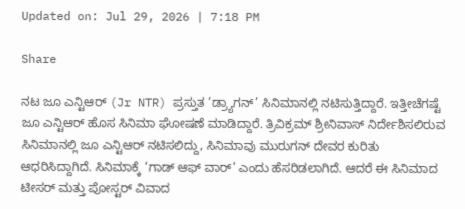Updated on: Jul 29, 2026 | 7:18 PM

Share

ನಟ ಜೂ ಎನ್ಟಿಆರ್ (Jr NTR) ಪ್ರಸ್ತುತ ‘ಡ್ರ್ಯಾಗನ್’ ಸಿನಿಮಾನಲ್ಲಿ ನಟಿಸುತ್ತಿದ್ದಾರೆ. ಇತ್ತೀಚೆಗಷ್ಟೆ ಜೂ ಎನ್ಟಿಆರ್ ಹೊಸ ಸಿನಿಮಾ ಘೋಷಣೆ ಮಾಡಿದ್ದಾರೆ. ತ್ರಿವಿಕ್ರಮ್ ಶ್ರೀನಿವಾಸ್ ನಿರ್ದೇಶಿಸಲಿರುವ ಸಿನಿಮಾನಲ್ಲಿ ಜೂ ಎನ್ಟಿಆರ್ ನಟಿಸಲಿದ್ದು, ಸಿನಿಮಾವು ಮುರುಗನ್ ದೇವರ ಕುರಿತು ಆಧರಿಸಿದ್ದಾಗಿದೆ. ಸಿನಿಮಾಕ್ಕೆ ‘ಗಾಡ್ ಆಫ್ ವಾರ್’ ಎಂದು ಹೆಸರಿಡಲಾಗಿದೆ. ಆದರೆ ಈ ಸಿನಿಮಾದ ಟೀಸರ್ ಮತ್ತು ಪೋಸ್ಟರ್ ವಿವಾದ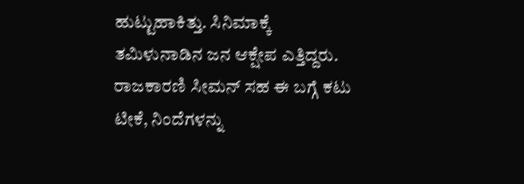ಹುಟ್ಟುಹಾಕಿತ್ತು. ಸಿನಿಮಾಕ್ಕೆ ತಮಿಳುನಾಡಿನ ಜನ ಆಕ್ಷೇಪ ಎತ್ತಿದ್ದರು. ರಾಜಕಾರಣಿ ಸೀಮನ್ ಸಹ ಈ ಬಗ್ಗೆ ಕಟು ಟೀಕೆ, ನಿಂದೆಗಳನ್ನು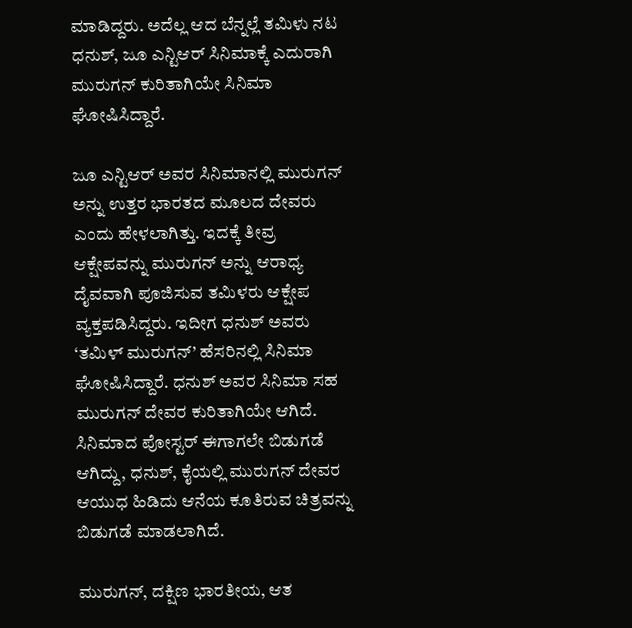ಮಾಡಿದ್ದರು. ಅದೆಲ್ಲ ಆದ ಬೆನ್ನಲ್ಲೆ ತಮಿಳು ನಟ ಧನುಶ್, ಜೂ ಎನ್ಟಿಆರ್ ಸಿನಿಮಾಕ್ಕೆ ಎದುರಾಗಿ ಮುರುಗನ್ ಕುರಿತಾಗಿಯೇ ಸಿನಿಮಾ ಘೋಷಿಸಿದ್ದಾರೆ.

ಜೂ ಎನ್ಟಿಆರ್ ಅವರ ಸಿನಿಮಾನಲ್ಲಿ ಮುರುಗನ್ ಅನ್ನು ಉತ್ತರ ಭಾರತದ ಮೂಲದ ದೇವರು ಎಂದು ಹೇಳಲಾಗಿತ್ತು. ಇದಕ್ಕೆ ತೀವ್ರ ಆಕ್ಷೇಪವನ್ನು ಮುರುಗನ್ ಅನ್ನು ಆರಾಧ್ಯ ದೈವವಾಗಿ ಪೂಜಿಸುವ ತಮಿಳರು ಆಕ್ಷೇಪ ವ್ಯಕ್ತಪಡಿಸಿದ್ದರು. ಇದೀಗ ಧನುಶ್ ಅವರು ‘ತಮಿಳ್ ಮುರುಗನ್’ ಹೆಸರಿನಲ್ಲಿ ಸಿನಿಮಾ ಘೋಷಿಸಿದ್ದಾರೆ. ಧನುಶ್ ಅವರ ಸಿನಿಮಾ ಸಹ ಮುರುಗನ್ ದೇವರ ಕುರಿತಾಗಿಯೇ ಆಗಿದೆ. ಸಿನಿಮಾದ ಪೋಸ್ಟರ್ ಈಗಾಗಲೇ ಬಿಡುಗಡೆ ಆಗಿದ್ದು, ಧನುಶ್, ಕೈಯಲ್ಲಿ ಮುರುಗನ್ ದೇವರ ಆಯುಧ ಹಿಡಿದು ಆನೆಯ ಕೂತಿರುವ ಚಿತ್ರವನ್ನು ಬಿಡುಗಡೆ ಮಾಡಲಾಗಿದೆ.

ಮುರುಗನ್, ದಕ್ಷಿಣ ಭಾರತೀಯ, ಆತ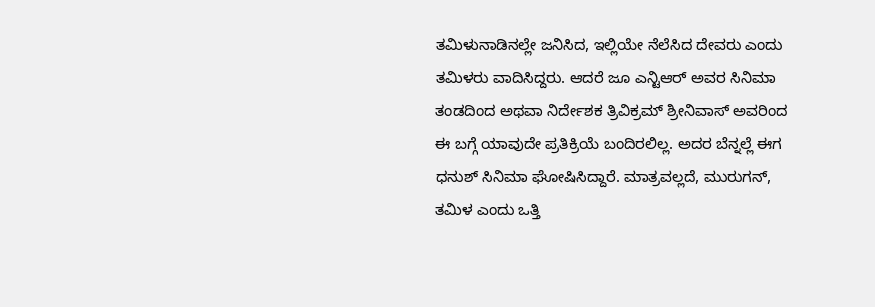ತಮಿಳುನಾಡಿನಲ್ಲೇ ಜನಿಸಿದ, ಇಲ್ಲಿಯೇ ನೆಲೆಸಿದ ದೇವರು ಎಂದು ತಮಿಳರು ವಾದಿಸಿದ್ದರು. ಆದರೆ ಜೂ ಎನ್ಟಿಆರ್ ಅವರ ಸಿನಿಮಾ ತಂಡದಿಂದ ಅಥವಾ ನಿರ್ದೇಶಕ ತ್ರಿವಿಕ್ರಮ್ ಶ್ರೀನಿವಾಸ್ ಅವರಿಂದ ಈ ಬಗ್ಗೆ ಯಾವುದೇ ಪ್ರತಿಕ್ರಿಯೆ ಬಂದಿರಲಿಲ್ಲ. ಅದರ ಬೆನ್ನಲ್ಲೆ ಈಗ ಧನುಶ್ ಸಿನಿಮಾ ಘೋಷಿಸಿದ್ದಾರೆ. ಮಾತ್ರವಲ್ಲದೆ, ಮುರುಗನ್, ತಮಿಳ ಎಂದು ಒತ್ತಿ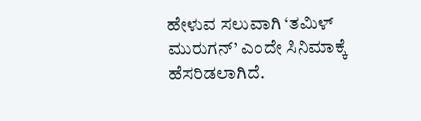ಹೇಳುವ ಸಲುವಾಗಿ ‘ತಮಿಳ್ ಮುರುಗನ್’ ಎಂದೇ ಸಿನಿಮಾಕ್ಕೆ ಹೆಸರಿಡಲಾಗಿದೆ.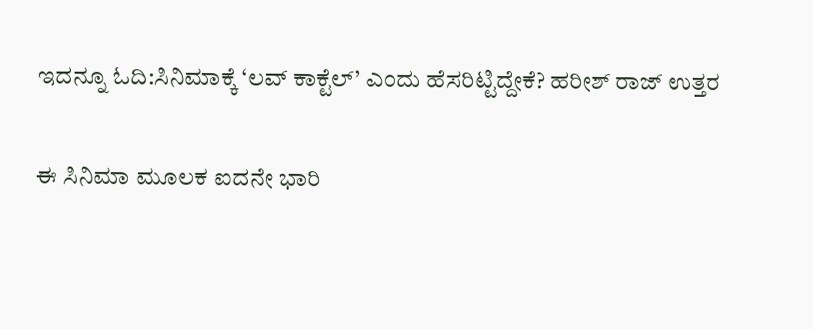ಇದನ್ನೂ ಓದಿ:ಸಿನಿಮಾಕ್ಕೆ ‘ಲವ್ ಕಾಕ್ಟೆಲ್’ ಎಂದು ಹೆಸರಿಟ್ಟಿದ್ದೇಕೆ? ಹರೀಶ್ ರಾಜ್ ಉತ್ತರ

ಈ ಸಿನಿಮಾ ಮೂಲಕ ಐದನೇ ಭಾರಿ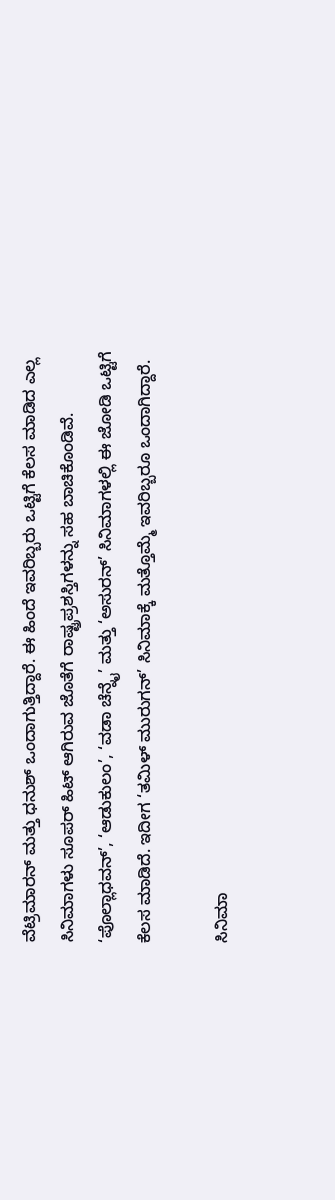ವೆಟ್ರಿಮಾರನ್ ಮತ್ತು ಧನುಶ್ ಒಂದಾಗುತ್ತಿದ್ದಾರೆ. ಈ ಹಿಂದೆ ಇವರಿಬ್ಬರು ಒಟ್ಟಿಗೆ ಕೆಲಸ ಮಾಡಿದ ಎಲ್ಲ ಸಿನಿಮಾಗಳು ಸೂಪರ್ ಹಿಟ್ ಆಗಿರುವ ಜೊತೆಗೆ ರಾಷ್ಟ್ರಪ್ರಶಸ್ತಿಗಳನ್ನು ಸಹ ಬಾಚಿಕೊಂಡಿವೆ. ‘ಪೊಲ್ಲಾಧವನ್’, ‘ಆಡುಕುಲಂ’, ‘ವಡಾ ಚೆನ್ನೈ’ ಮತ್ತು ‘ಅಸುರನ್’ ಸಿನಿಮಾಗಳಲ್ಲಿ ಈ ಜೋಡಿ ಒಟ್ಟಿಗೆ ಕೆಲಸ ಮಾಡಿದೆ. ಇದೀಗ ‘ತಮಿಳ್ ಮುರುಗನ್’ ಸಿನಿಮಾಕ್ಕೆ ಮತ್ತೊಮ್ಮೆ ಇವರಿಬ್ಬರೂ ಒಂದಾಗಿದ್ದಾರೆ.

ಸಿನಿಮಾ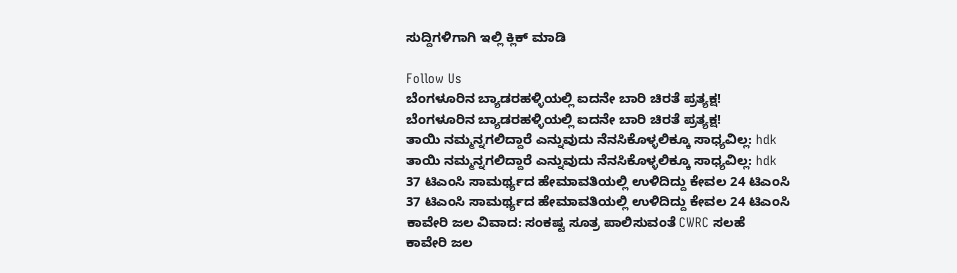ಸುದ್ದಿಗಳಿಗಾಗಿ ಇಲ್ಲಿ ಕ್ಲಿಕ್ ಮಾಡಿ

Follow Us
ಬೆಂಗಳೂರಿನ ಬ್ಯಾಡರಹಳ್ಳಿಯಲ್ಲಿ ಐದನೇ ಬಾರಿ ಚಿರತೆ ಪ್ರತ್ಯಕ್ಷ!
ಬೆಂಗಳೂರಿನ ಬ್ಯಾಡರಹಳ್ಳಿಯಲ್ಲಿ ಐದನೇ ಬಾರಿ ಚಿರತೆ ಪ್ರತ್ಯಕ್ಷ!
ತಾಯಿ ನಮ್ಮನ್ನಗಲಿದ್ದಾರೆ ಎನ್ನುವುದು ನೆನಸಿಕೊಳ್ಳಲಿಕ್ಕೂ ಸಾಧ್ಯವಿಲ್ಲ: hdk
ತಾಯಿ ನಮ್ಮನ್ನಗಲಿದ್ದಾರೆ ಎನ್ನುವುದು ನೆನಸಿಕೊಳ್ಳಲಿಕ್ಕೂ ಸಾಧ್ಯವಿಲ್ಲ: hdk
37 ಟಿಎಂಸಿ ಸಾಮರ್ಥ್ಯದ ಹೇಮಾವತಿಯಲ್ಲಿ ಉಳಿದಿದ್ದು ಕೇವಲ 24 ಟಿಎಂಸಿ
37 ಟಿಎಂಸಿ ಸಾಮರ್ಥ್ಯದ ಹೇಮಾವತಿಯಲ್ಲಿ ಉಳಿದಿದ್ದು ಕೇವಲ 24 ಟಿಎಂಸಿ
ಕಾವೇರಿ ಜಲ ವಿವಾದ: ಸಂಕಷ್ಟ ಸೂತ್ರ ಪಾಲಿಸುವಂತೆ CWRC ಸಲಹೆ
ಕಾವೇರಿ ಜಲ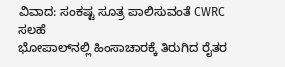ವಿವಾದ: ಸಂಕಷ್ಟ ಸೂತ್ರ ಪಾಲಿಸುವಂತೆ CWRC ಸಲಹೆ
ಭೋಪಾಲ್‌ನಲ್ಲಿ ಹಿಂಸಾಚಾರಕ್ಕೆ ತಿರುಗಿದ ರೈತರ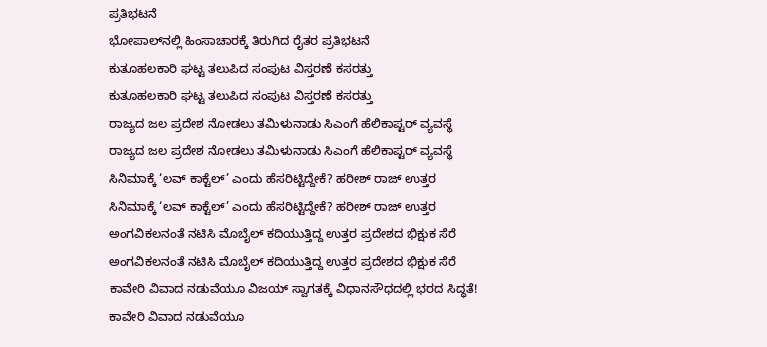ಪ್ರತಿಭಟನೆ
ಭೋಪಾಲ್‌ನಲ್ಲಿ ಹಿಂಸಾಚಾರಕ್ಕೆ ತಿರುಗಿದ ರೈತರ ಪ್ರತಿಭಟನೆ
ಕುತೂಹಲಕಾರಿ ಘಟ್ಟ ತಲುಪಿದ ಸಂಪುಟ ವಿಸ್ತರಣೆ ಕಸರತ್ತು
ಕುತೂಹಲಕಾರಿ ಘಟ್ಟ ತಲುಪಿದ ಸಂಪುಟ ವಿಸ್ತರಣೆ ಕಸರತ್ತು
ರಾಜ್ಯದ ಜಲ ಪ್ರದೇಶ ನೋಡಲು ತಮಿಳುನಾಡು ಸಿಎಂಗೆ ಹೆಲಿಕಾಪ್ಟರ್ ವ್ಯವಸ್ಥೆ
ರಾಜ್ಯದ ಜಲ ಪ್ರದೇಶ ನೋಡಲು ತಮಿಳುನಾಡು ಸಿಎಂಗೆ ಹೆಲಿಕಾಪ್ಟರ್ ವ್ಯವಸ್ಥೆ
ಸಿನಿಮಾಕ್ಕೆ ‘ಲವ್ ಕಾಕ್ಟೆಲ್’ ಎಂದು ಹೆಸರಿಟ್ಟಿದ್ದೇಕೆ? ಹರೀಶ್ ರಾಜ್ ಉತ್ತರ
ಸಿನಿಮಾಕ್ಕೆ ‘ಲವ್ ಕಾಕ್ಟೆಲ್’ ಎಂದು ಹೆಸರಿಟ್ಟಿದ್ದೇಕೆ? ಹರೀಶ್ ರಾಜ್ ಉತ್ತರ
ಅಂಗವಿಕಲನಂತೆ ನಟಿಸಿ ಮೊಬೈಲ್ ಕದಿಯುತ್ತಿದ್ದ ಉತ್ತರ ಪ್ರದೇಶದ ಭಿಕ್ಷುಕ ಸೆರೆ
ಅಂಗವಿಕಲನಂತೆ ನಟಿಸಿ ಮೊಬೈಲ್ ಕದಿಯುತ್ತಿದ್ದ ಉತ್ತರ ಪ್ರದೇಶದ ಭಿಕ್ಷುಕ ಸೆರೆ
ಕಾವೇರಿ ವಿವಾದ ನಡುವೆಯೂ ವಿಜಯ್ ಸ್ವಾಗತಕ್ಕೆ ವಿಧಾನಸೌಧದಲ್ಲಿ ಭರದ ಸಿದ್ಧತೆ!
ಕಾವೇರಿ ವಿವಾದ ನಡುವೆಯೂ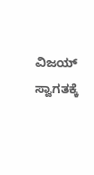ವಿಜಯ್ ಸ್ವಾಗತಕ್ಕೆ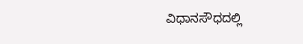ವಿಧಾನಸೌಧದಲ್ಲಿ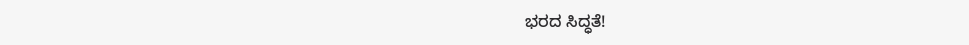ಭರದ ಸಿದ್ಧತೆ!